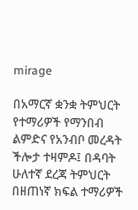mirage

በአማርኛ ቋንቋ ትምህርት የተማሪዎች የማንበብ ልምድና የአንብቦ መረዳት ችሎታ ተዛምዶ፤ በዳባት ሁለተኛ ደረጃ ትምህርት በዘጠነኛ ክፍል ተማሪዎች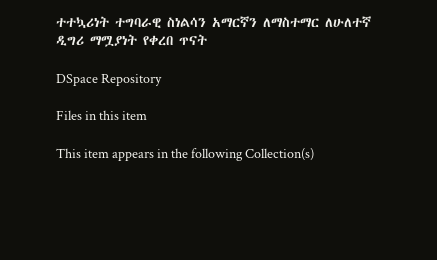ተተኳሪነት ተግባራዊ ስነልሳን አማርኛን ለማስተማር ለሁለተኛ ዲግሪ ማሟያነት የቀረበ ጥናት

DSpace Repository

Files in this item

This item appears in the following Collection(s)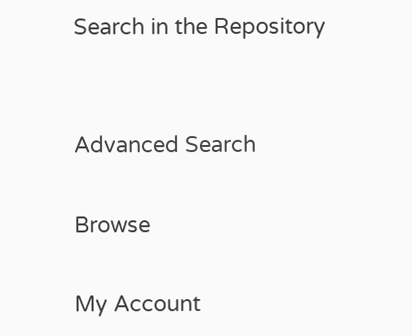Search in the Repository


Advanced Search

Browse

My Account